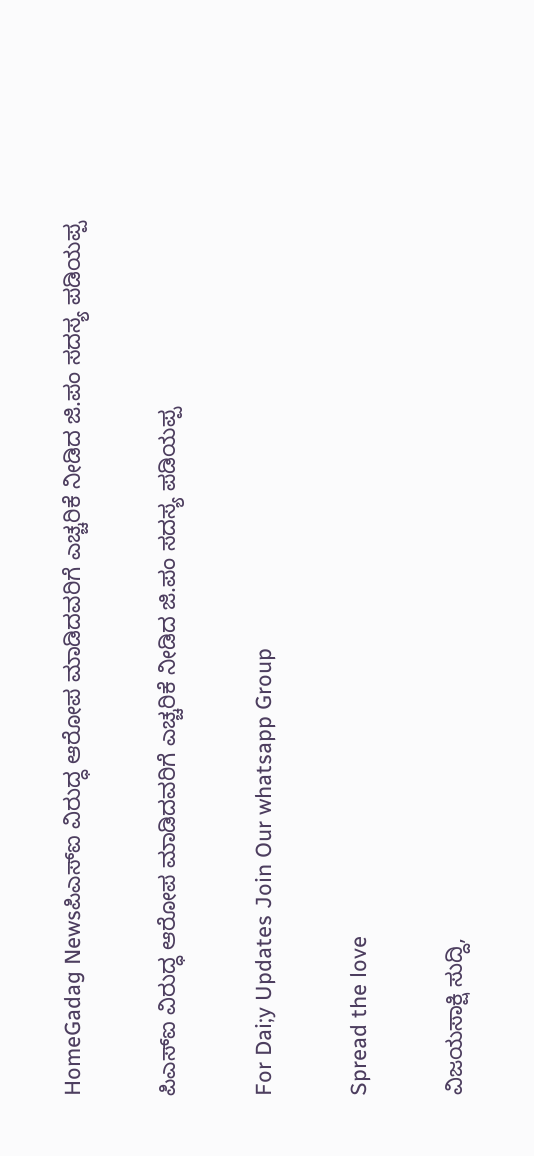HomeGadag Newsಪಿಎಸ್‌ಐ ವಿರುದ್ಧ ಆರೋಪ ಮಾಡಿದವರಿಗೆ ಎಚ್ಚರಿಕೆ ನೀಡಿದ ಜಿ.ಪಂ ಸದಸ್ಯ ಪಡಿಯಪ್ಪ

ಪಿಎಸ್‌ಐ ವಿರುದ್ಧ ಆರೋಪ ಮಾಡಿದವರಿಗೆ ಎಚ್ಚರಿಕೆ ನೀಡಿದ ಜಿ.ಪಂ ಸದಸ್ಯ ಪಡಿಯಪ್ಪ

For Dai;y Updates Join Our whatsapp Group

Spread the love

ವಿಜಯಸಾಕ್ಷಿ ಸುದ್ದಿ,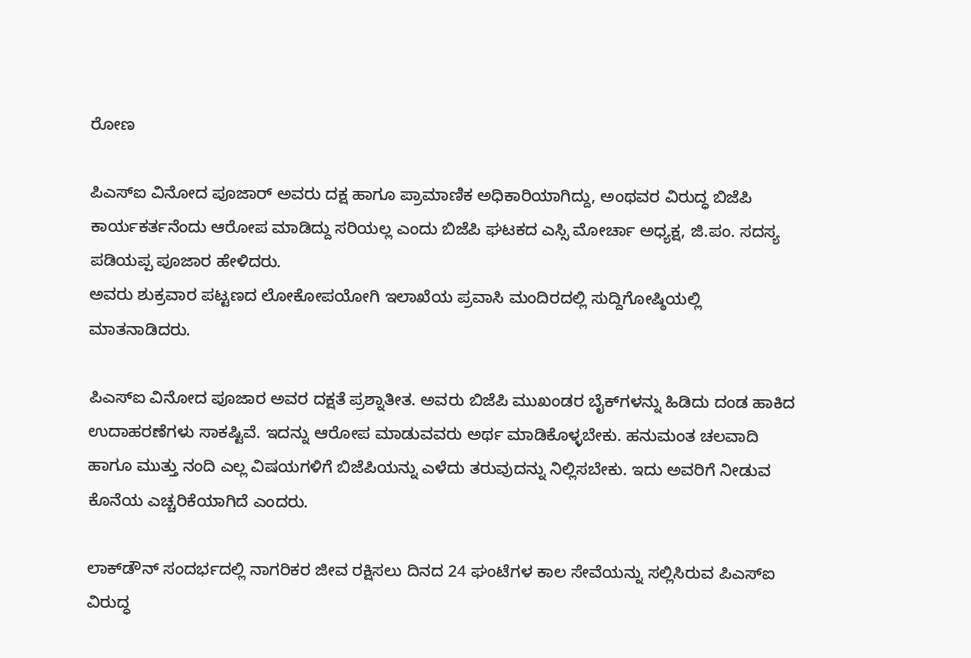ರೋಣ

ಪಿಎಸ್‌ಐ ವಿನೋದ ಪೂಜಾರ್ ಅವರು ದಕ್ಷ ಹಾಗೂ ಪ್ರಾಮಾಣಿಕ ಅಧಿಕಾರಿಯಾಗಿದ್ದು, ಅಂಥವರ ವಿರುದ್ಧ ಬಿಜೆಪಿ ಕಾರ್ಯಕರ್ತನೆಂದು ಆರೋಪ ಮಾಡಿದ್ದು ಸರಿಯಲ್ಲ ಎಂದು ಬಿಜೆಪಿ ಘಟಕದ ಎಸ್ಸಿ ಮೋರ್ಚಾ ಅಧ್ಯಕ್ಷ, ಜಿ.ಪಂ. ಸದಸ್ಯ ಪಡಿಯಪ್ಪ ಪೂಜಾರ ಹೇಳಿದರು.
ಅವರು ಶುಕ್ರವಾರ ಪಟ್ಟಣದ ಲೋಕೋಪಯೋಗಿ ಇಲಾಖೆಯ ಪ್ರವಾಸಿ ಮಂದಿರದಲ್ಲಿ ಸುದ್ದಿಗೋಷ್ಠಿಯಲ್ಲಿ ಮಾತನಾಡಿದರು.

ಪಿಎಸ್‌ಐ ವಿನೋದ ಪೂಜಾರ ಅವರ ದಕ್ಷತೆ ಪ್ರಶ್ನಾತೀತ. ಅವರು ಬಿಜೆಪಿ ಮುಖಂಡರ ಬೈಕ್‌ಗಳನ್ನು ಹಿಡಿದು ದಂಡ ಹಾಕಿದ ಉದಾಹರಣೆಗಳು ಸಾಕಷ್ಟಿವೆ. ಇದನ್ನು ಆರೋಪ ಮಾಡುವವರು ಅರ್ಥ ಮಾಡಿಕೊಳ್ಳಬೇಕು. ಹನುಮಂತ ಚಲವಾದಿ ಹಾಗೂ ಮುತ್ತು ನಂದಿ ಎಲ್ಲ ವಿಷಯಗಳಿಗೆ ಬಿಜೆಪಿಯನ್ನು ಎಳೆದು ತರುವುದನ್ನು ನಿಲ್ಲಿಸಬೇಕು. ಇದು ಅವರಿಗೆ ನೀಡುವ ಕೊನೆಯ ಎಚ್ಚರಿಕೆಯಾಗಿದೆ ಎಂದರು.

ಲಾಕ್‌ಡೌನ್ ಸಂದರ್ಭದಲ್ಲಿ ನಾಗರಿಕರ ಜೀವ ರಕ್ಷಿಸಲು ದಿನದ 24 ಘಂಟೆಗಳ ಕಾಲ ಸೇವೆಯನ್ನು ಸಲ್ಲಿಸಿರುವ ಪಿಎಸ್‌ಐ ವಿರುದ್ಧ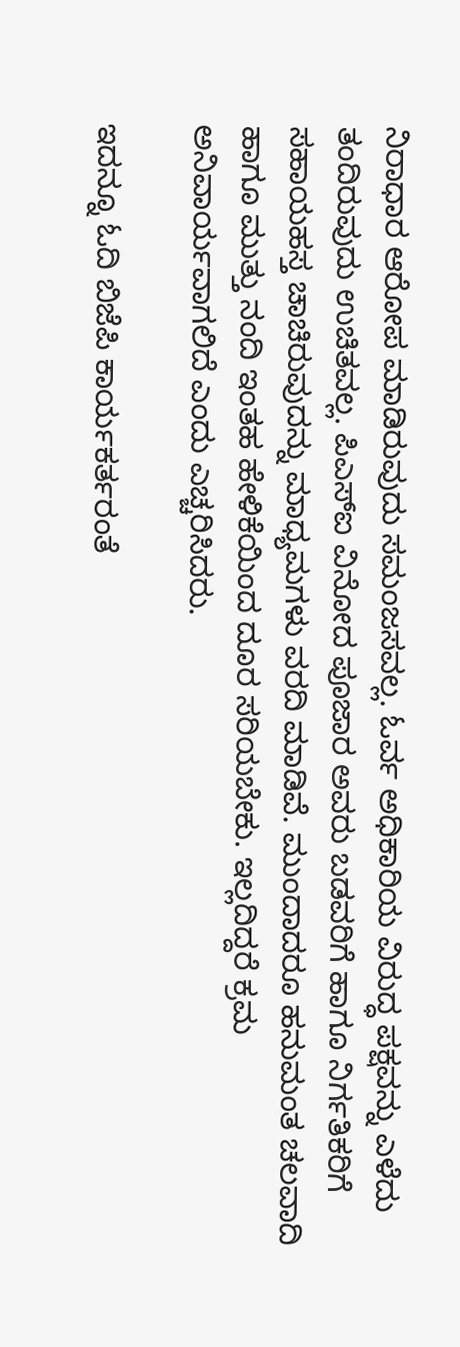ನಿರಾಧಾರ ಆರೋಪ ಮಾಡಿರುವುದು ಸಮಂಜಸವಲ್ಲ. ಓರ್ವ ಅಧಿಕಾರಿಯ ವಿರುದ್ಧ ಪಕ್ಷವನ್ನು ಎಳೆದು ತಂದಿರುವುದು ಉಚಿತವಲ್ಲ. ಪಿಎಸ್‌ಐ ವಿನೋದ ಪೂಜಾರ ಅವರು ಬಡವರಿಗೆ ಹಾಗೂ ನಿರ್ಗತಿಕರಿಗೆ ಸಹಾಯಹಸ್ತ ಚಾಚಿರುವುದನ್ನು ಮಾಧ್ಯಮಗಳು ವರದಿ ಮಾಡಿವೆ. ಮುಂದಾದರೂ ಹನುಮಂತ ಚಲವಾದಿ ಹಾಗೂ ಮುತ್ತು ನಂದಿ ಇಂತಹ ಹೇಳಿಕೆಯಿಂದ ದೂರ ಸರಿಯಬೇಕು. ಇಲ್ಲದಿದ್ದರೆ ಕ್ರಮ ಅನಿವಾರ್ಯವಾಗಲಿದೆ ಎಂದು ಎಚ್ಚರಿಸಿದರು.

ಇದನ್ನೂ ಓದಿ ಬಿಜೆಪಿ ಕಾರ್ಯಕರ್ತರಂತೆ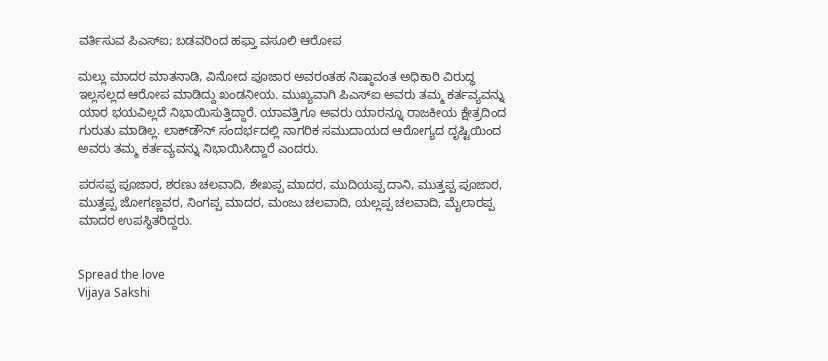ವರ್ತಿಸುವ ಪಿಎಸ್ಐ; ಬಡವರಿಂದ ಹಫ್ತಾ ವಸೂಲಿ ಆರೋಪ

ಮಲ್ಲು ಮಾದರ ಮಾತನಾಡಿ, ವಿನೋದ ಪೂಜಾರ ಅವರಂತಹ ನಿಷ್ಠಾವಂತ ಅಧಿಕಾರಿ ವಿರುದ್ಧ ಇಲ್ಲಸಲ್ಲದ ಆರೋಪ ಮಾಡಿದ್ದು ಖಂಡನೀಯ. ಮುಖ್ಯವಾಗಿ ಪಿಎಸ್‌ಐ ಅವರು ತಮ್ಮ ಕರ್ತವ್ಯವನ್ನು ಯಾರ ಭಯವಿಲ್ಲದೆ ನಿಭಾಯಿಸುತ್ತಿದ್ದಾರೆ. ಯಾವತ್ತಿಗೂ ಅವರು ಯಾರನ್ನೂ ರಾಜಕೀಯ ಕ್ಷೇತ್ರದಿಂದ ಗುರುತು ಮಾಡಿಲ್ಲ. ಲಾಕ್‌ಡೌನ್ ಸಂದರ್ಭದಲ್ಲಿ ನಾಗರಿಕ ಸಮುದಾಯದ ಆರೋಗ್ಯದ ದೃಷ್ಟಿಯಿಂದ ಅವರು ತಮ್ಮ ಕರ್ತವ್ಯವನ್ನು ನಿಭಾಯಿಸಿದ್ದಾರೆ ಎಂದರು.

ಪರಸಪ್ಪ ಪೂಜಾರ, ಶರಣು ಚಲವಾದಿ, ಶೇಖಪ್ಪ ಮಾದರ, ಮುದಿಯಪ್ಪ ದಾನಿ, ಮುತ್ತಪ್ಪ ಪೂಜಾರ, ಮುತ್ತಪ್ಪ ಜೋಗಣ್ಣವರ, ನಿಂಗಪ್ಪ ಮಾದರ, ಮಂಜು ಚಲವಾದಿ, ಯಲ್ಲಪ್ಪ ಚಲವಾದಿ, ಮೈಲಾರಪ್ಪ ಮಾದರ ಉಪಸ್ಥಿತರಿದ್ದರು.


Spread the love
Vijaya Sakshi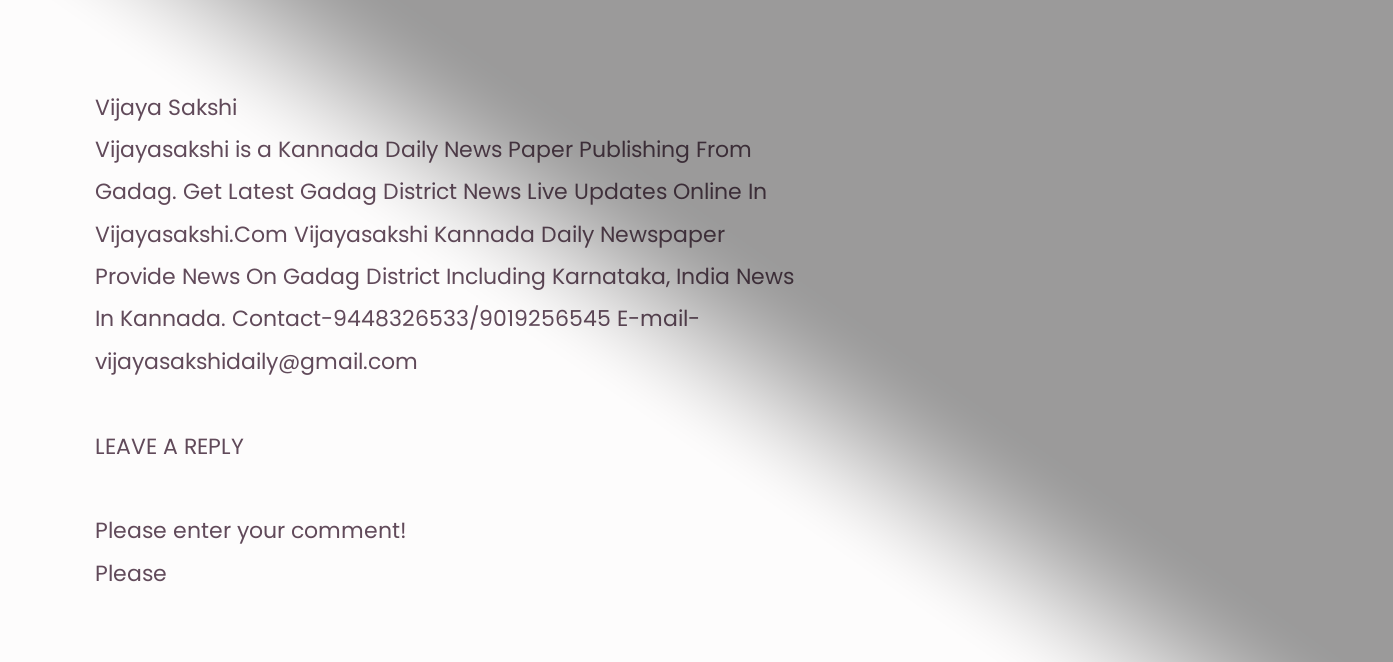Vijaya Sakshi
Vijayasakshi is a Kannada Daily News Paper Publishing From Gadag. Get Latest Gadag District News Live Updates Online In Vijayasakshi.Com Vijayasakshi Kannada Daily Newspaper Provide News On Gadag District Including Karnataka, India News In Kannada. Contact-9448326533/9019256545 E-mail-vijayasakshidaily@gmail.com

LEAVE A REPLY

Please enter your comment!
Please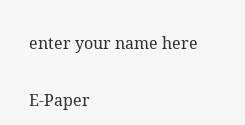enter your name here

E-Paper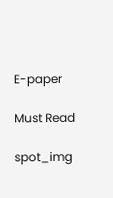E-paper

Must Read

spot_img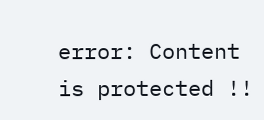error: Content is protected !!